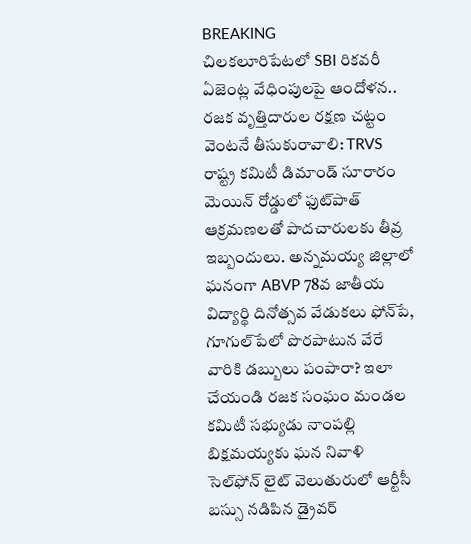BREAKING
చిలకలూరిపేటలో SBI రికవరీ ఏజెంట్ల వేధింపులపై ఆందోళన.. రజక వృత్తిదారుల రక్షణ చట్టం వెంటనే తీసుకురావాలి: TRVS రాష్ట్ర కమిటీ డిమాండ్ సూరారం మెయిన్ రోడ్డులో ఫుట్‌పాత్ ఆక్రమణలతో పాదచారులకు తీవ్ర ఇబ్బందులు. అన్నమయ్య జిల్లాలో ఘనంగా ABVP 78వ జాతీయ విద్యార్థి దినోత్సవ వేడుకలు ఫోన్‌పే, గూగుల్‌పేలో పొరపాటున వేరే వారికి డబ్బులు పంపారా? ఇలా చేయండి రజక సంఘం మండల కమిటీ సభ్యుడు నాంపల్లి బిక్షమయ్యకు ఘన నివాళి సెల్‌ఫోన్ లైట్ వెలుతురులో ఆర్టీసీ బస్సు నడిపిన డ్రైవర్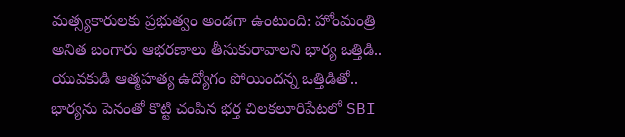మత్స్యకారులకు ప్రభుత్వం అండగా ఉంటుంది: హోంమంత్రి అనిత బంగారు ఆభరణాలు తీసుకురావాలని భార్య ఒత్తిడి.. యువకుడి ఆత్మహత్య ఉద్యోగం పోయిందన్న ఒత్తిడితో.. భార్యను పెనంతో కొట్టి చంపిన భర్త చిలకలూరిపేటలో SBI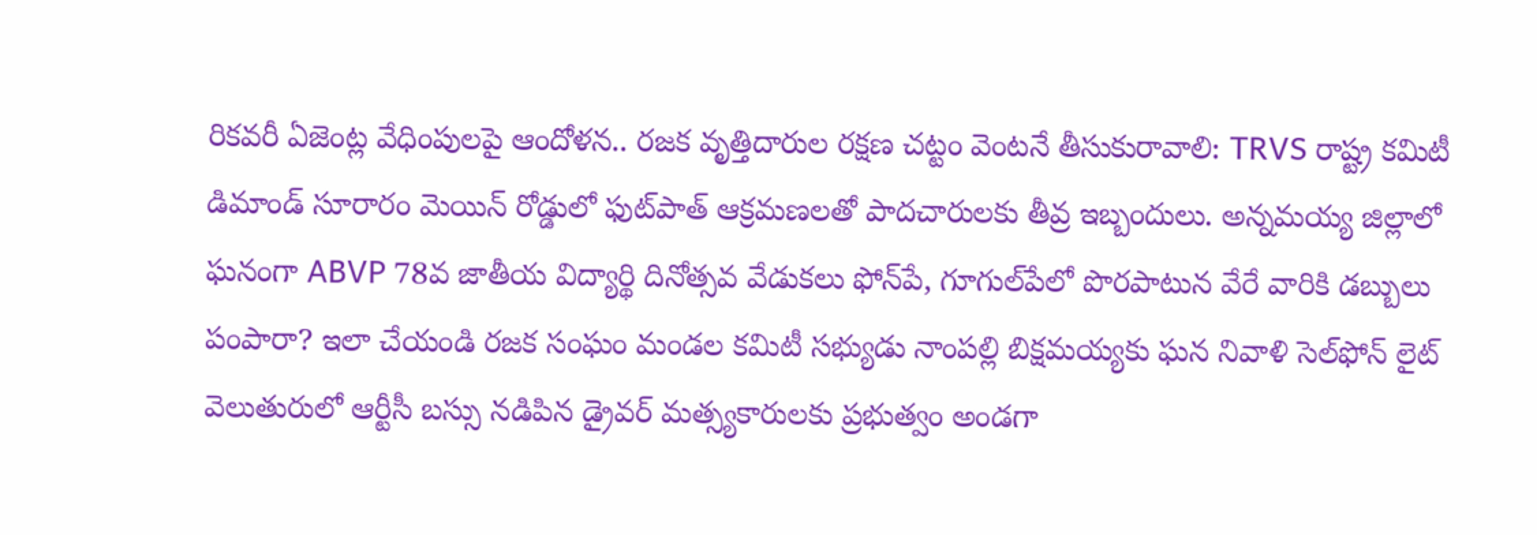రికవరీ ఏజెంట్ల వేధింపులపై ఆందోళన.. రజక వృత్తిదారుల రక్షణ చట్టం వెంటనే తీసుకురావాలి: TRVS రాష్ట్ర కమిటీ డిమాండ్ సూరారం మెయిన్ రోడ్డులో ఫుట్‌పాత్ ఆక్రమణలతో పాదచారులకు తీవ్ర ఇబ్బందులు. అన్నమయ్య జిల్లాలో ఘనంగా ABVP 78వ జాతీయ విద్యార్థి దినోత్సవ వేడుకలు ఫోన్‌పే, గూగుల్‌పేలో పొరపాటున వేరే వారికి డబ్బులు పంపారా? ఇలా చేయండి రజక సంఘం మండల కమిటీ సభ్యుడు నాంపల్లి బిక్షమయ్యకు ఘన నివాళి సెల్‌ఫోన్ లైట్ వెలుతురులో ఆర్టీసీ బస్సు నడిపిన డ్రైవర్ మత్స్యకారులకు ప్రభుత్వం అండగా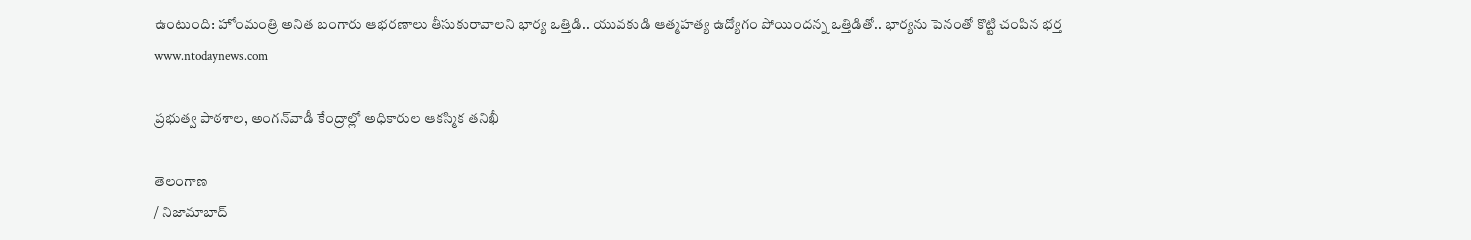ఉంటుంది: హోంమంత్రి అనిత బంగారు ఆభరణాలు తీసుకురావాలని భార్య ఒత్తిడి.. యువకుడి ఆత్మహత్య ఉద్యోగం పోయిందన్న ఒత్తిడితో.. భార్యను పెనంతో కొట్టి చంపిన భర్త
www.ntodaynews.com

ప్రభుత్వ పాఠశాల, అంగన్‌వాడీ కేంద్రాల్లో అధికారుల ఆకస్మిక తనిఖీ

తెలంగాణ
/ నిజామాబాద్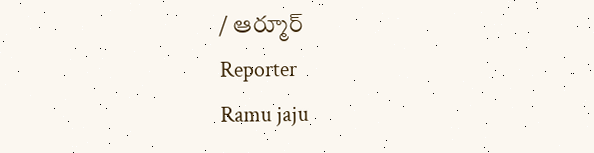/ ఆర్మూర్
Reporter
Ramu jaju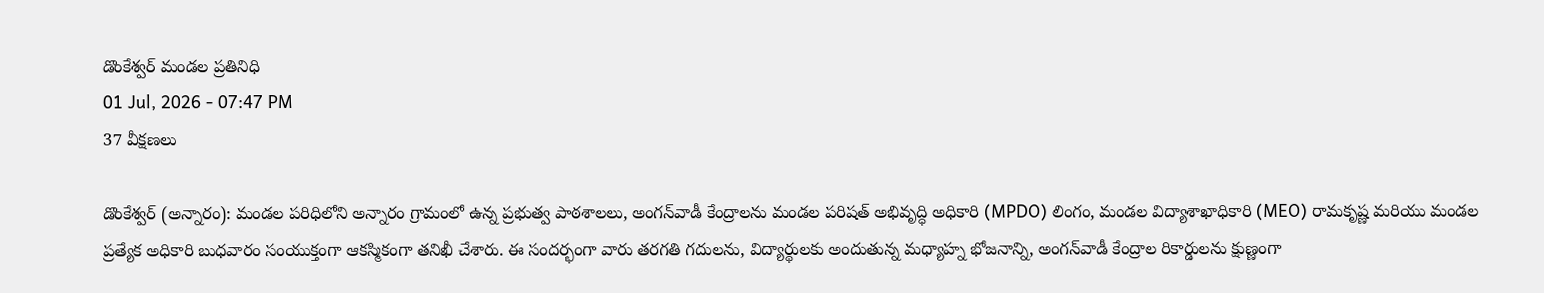డొంకేశ్వర్ మండల ప్రతినిధి
01 Jul, 2026 - 07:47 PM
37 వీక్షణలు

డొంకేశ్వర్ (అన్నారం): మండల పరిధిలోని అన్నారం గ్రామంలో ఉన్న ప్రభుత్వ పాఠశాలలు, అంగన్‌వాడీ కేంద్రాలను మండల పరిషత్ అభివృద్ధి అధికారి (MPDO) లింగం, మండల విద్యాశాఖాధికారి (MEO) రామకృష్ణ మరియు మండల ప్రత్యేక అధికారి బుధవారం సంయుక్తంగా ఆకస్మికంగా తనిఖీ చేశారు. ఈ సందర్భంగా వారు తరగతి గదులను, విద్యార్థులకు అందుతున్న మధ్యాహ్న భోజనాన్ని, అంగన్‌వాడీ కేంద్రాల రికార్డులను క్షుణ్ణంగా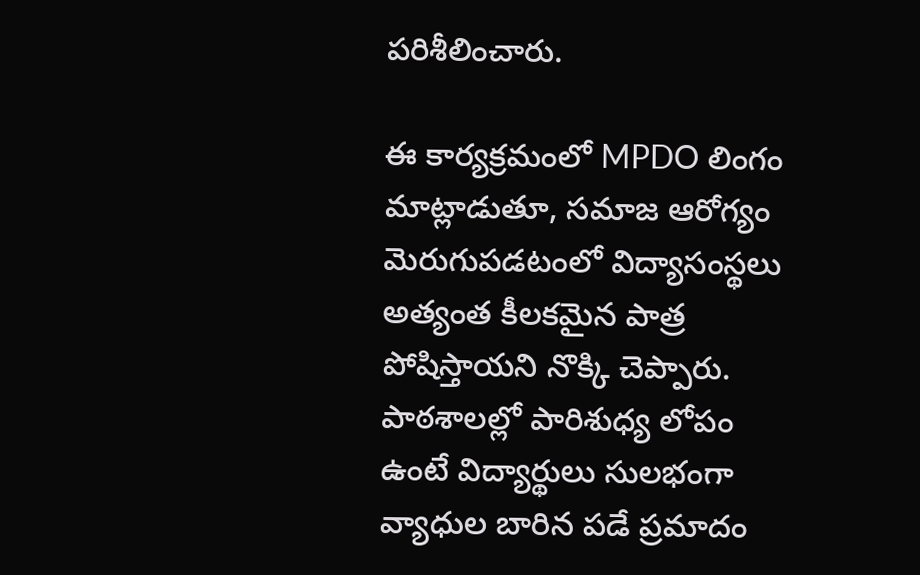పరిశీలించారు.

ఈ కార్యక్రమంలో MPDO లింగం మాట్లాడుతూ, సమాజ ఆరోగ్యం మెరుగుపడటంలో విద్యాసంస్థలు అత్యంత కీలకమైన పాత్ర పోషిస్తాయని నొక్కి చెప్పారు. పాఠశాలల్లో పారిశుధ్య లోపం ఉంటే విద్యార్థులు సులభంగా వ్యాధుల బారిన పడే ప్రమాదం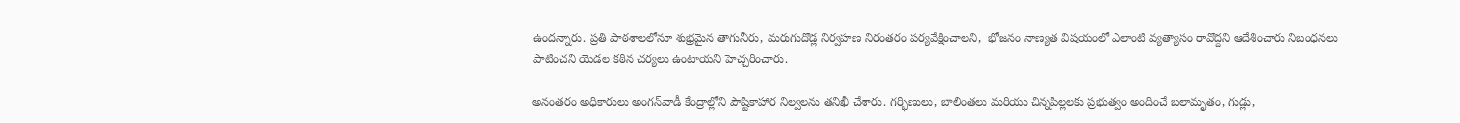ఉందన్నారు. ప్రతి పాఠశాలలోనూ శుభ్రమైన తాగునీరు, మరుగుదొడ్ల నిర్వహణ నిరంతరం పర్యవేక్షించాలని,  భోజనం నాణ్యత విషయంలో ఎలాంటి వ్యత్యాసం రావొద్దని ఆదేశించారు నిబంధనలు పాటించని యెడల కఠిన చర్యలు ఉంటాయని హెచ్చరించారు.

అనంతరం అధికారులు అంగన్‌వాడీ కేంద్రాల్లోని పౌష్టికాహార నిల్వలను తనిఖీ చేశారు. గర్భిణులు, బాలింతలు మరియు చిన్నపిల్లలకు ప్రభుత్వం అందించే బలామృతం, గుడ్లు,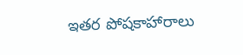ఇతర పోషకాహారాలు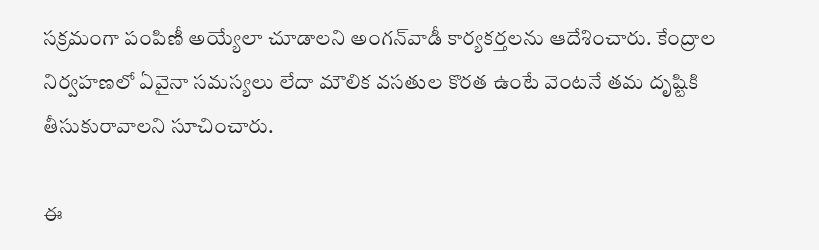సక్రమంగా పంపిణీ అయ్యేలా చూడాలని అంగన్‌వాడీ కార్యకర్తలను ఆదేశించారు. కేంద్రాల నిర్వహణలో ఏవైనా సమస్యలు లేదా మౌలిక వసతుల కొరత ఉంటే వెంటనే తమ దృష్టికి తీసుకురావాలని సూచించారు.

ఈ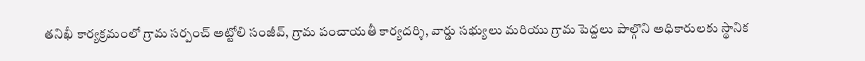తనిఖీ కార్యక్రమంలో గ్రామ సర్పంచ్ అట్టోలి సంజీవ్, గ్రామ పంచాయతీ కార్యదర్శి, వార్డు సభ్యులు మరియు గ్రామ పెద్దలు పాల్గొని అధికారులకు స్థానిక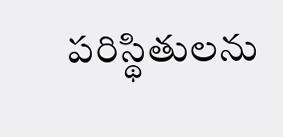పరిస్థితులను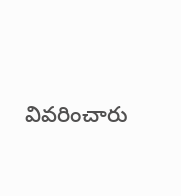వివరించారు